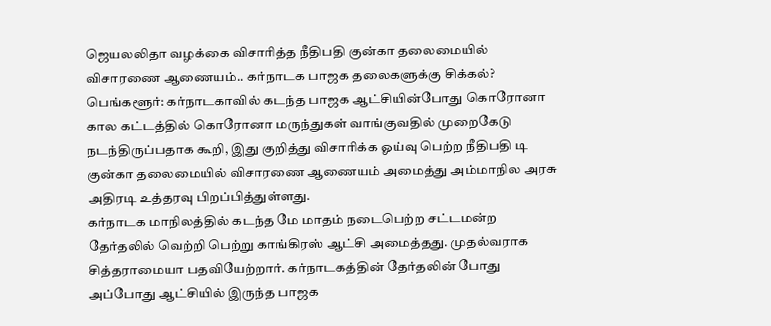ஜெயலலிதா வழக்கை விசாரித்த நீதிபதி குன்கா தலைமையில் விசாரணை ஆணையம்.. கர்நாடக பாஜக தலைகளுக்கு சிக்கல்?
பெங்களூர்: கர்நாடகாவில் கடந்த பாஜக ஆட்சியின்போது கொரோனா கால கட்டத்தில் கொரோனா மருந்துகள் வாங்குவதில் முறைகேடு நடந்திருப்பதாக கூறி, இது குறித்து விசாரிக்க ஓய்வு பெற்ற நீதிபதி டி குன்கா தலைமையில் விசாரணை ஆணையம் அமைத்து அம்மாநில அரசு அதிரடி உத்தரவு பிறப்பித்துள்ளது.
கர்நாடக மாநிலத்தில் கடந்த மே மாதம் நடைபெற்ற சட்டமன்ற தேர்தலில் வெற்றி பெற்று காங்கிரஸ் ஆட்சி அமைத்தது. முதல்வராக சித்தராமையா பதவியேற்றார். கர்நாடகத்தின் தேர்தலின் போது அப்போது ஆட்சியில் இருந்த பாஜக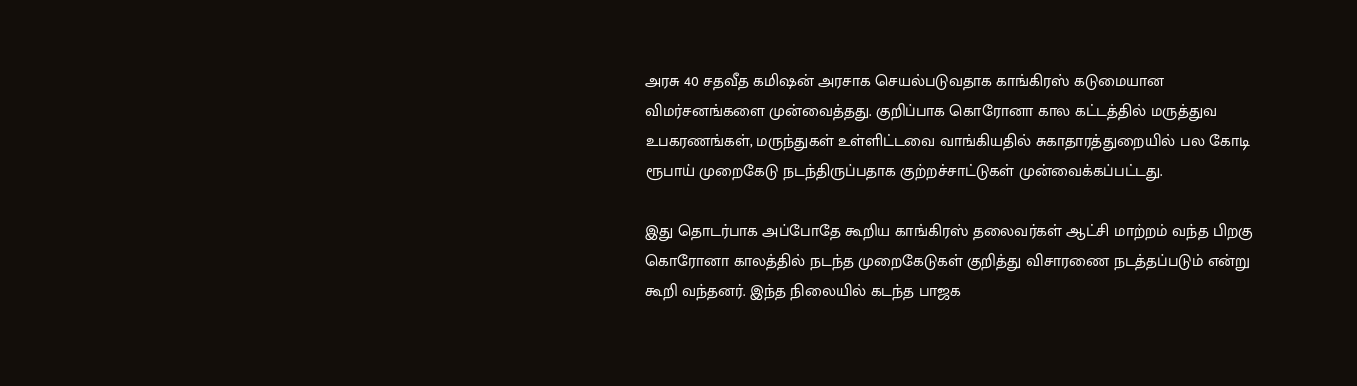அரசு 40 சதவீத கமிஷன் அரசாக செயல்படுவதாக காங்கிரஸ் கடுமையான விமர்சனங்களை முன்வைத்தது. குறிப்பாக கொரோனா கால கட்டத்தில் மருத்துவ உபகரணங்கள், மருந்துகள் உள்ளிட்டவை வாங்கியதில் சுகாதாரத்துறையில் பல கோடி ரூபாய் முறைகேடு நடந்திருப்பதாக குற்றச்சாட்டுகள் முன்வைக்கப்பட்டது.

இது தொடர்பாக அப்போதே கூறிய காங்கிரஸ் தலைவர்கள் ஆட்சி மாற்றம் வந்த பிறகு கொரோனா காலத்தில் நடந்த முறைகேடுகள் குறித்து விசாரணை நடத்தப்படும் என்று கூறி வந்தனர். இந்த நிலையில் கடந்த பாஜக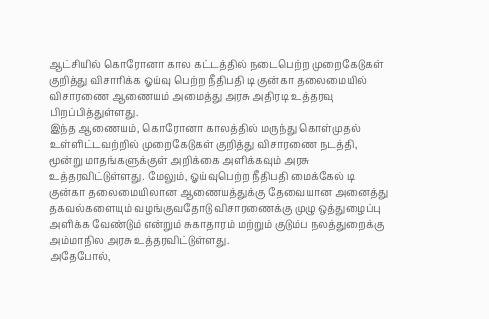ஆட்சியில் கொரோனா கால கட்டத்தில் நடைபெற்ற முறைகேடுகள் குறித்து விசாரிக்க ஓய்வு பெற்ற நீதிபதி டி குன்கா தலைமையில் விசாரணை ஆணையம் அமைத்து அரசு அதிரடி உத்தரவு பிறப்பித்துள்ளது.
இந்த ஆணையம், கொரோனா காலத்தில் மருந்து கொள்முதல் உள்ளிட்டவற்றில் முறைகேடுகள் குறித்து விசாரணை நடத்தி, மூன்று மாதங்களுக்குள் அறிக்கை அளிக்கவும் அரசு உத்தரவிட்டுள்ளது. மேலும், ஓய்வுபெற்ற நீதிபதி மைக்கேல் டி குன்கா தலைமையிலான ஆணையத்துக்கு தேவையான அனைத்து தகவல்களையும் வழங்குவதோடு விசாரணைக்கு முழு ஒத்துழைப்பு அளிக்க வேண்டும் என்றும் சுகாதாரம் மற்றும் குடும்ப நலத்துறைக்கு அம்மாநில அரசு உத்தரவிட்டுள்ளது.
அதேபோல்,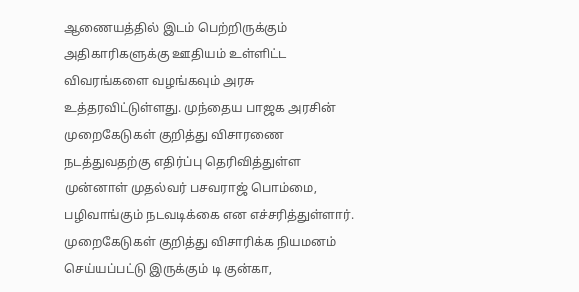ஆணையத்தில் இடம் பெற்றிருக்கும் அதிகாரிகளுக்கு ஊதியம் உள்ளிட்ட விவரங்களை வழங்கவும் அரசு உத்தரவிட்டுள்ளது. முந்தைய பாஜக அரசின் முறைகேடுகள் குறித்து விசாரணை நடத்துவதற்கு எதிர்ப்பு தெரிவித்துள்ள முன்னாள் முதல்வர் பசவராஜ் பொம்மை, பழிவாங்கும் நடவடிக்கை என எச்சரித்துள்ளார். முறைகேடுகள் குறித்து விசாரிக்க நியமனம் செய்யப்பட்டு இருக்கும் டி குன்கா,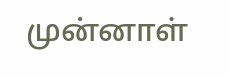முன்னாள்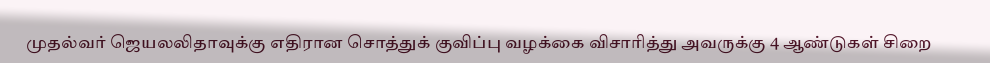முதல்வர் ஜெயலலிதாவுக்கு எதிரான சொத்துக் குவிப்பு வழக்கை விசாரித்து அவருக்கு 4 ஆண்டுகள் சிறை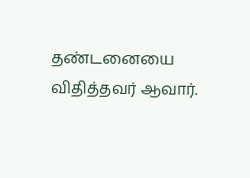தண்டனையை விதித்தவர் ஆவார்.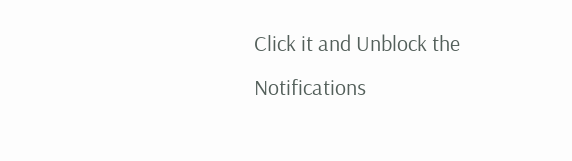Click it and Unblock the Notifications